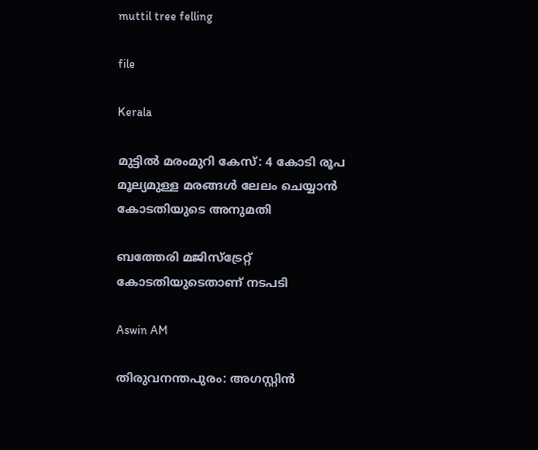muttil tree felling

file

Kerala

മുട്ടിൽ മരംമുറി കേസ്: 4 കോടി രൂപ മൂല്യമുള്ള മരങ്ങൾ ലേലം ചെയ്യാൻ കോടതിയുടെ അനുമതി

ബത്തേരി മജിസ്ട്രേറ്റ് കോടതിയുടെതാണ് നടപടി

Aswin AM

തിരുവനന്തപുരം: അഗസ്റ്റിൻ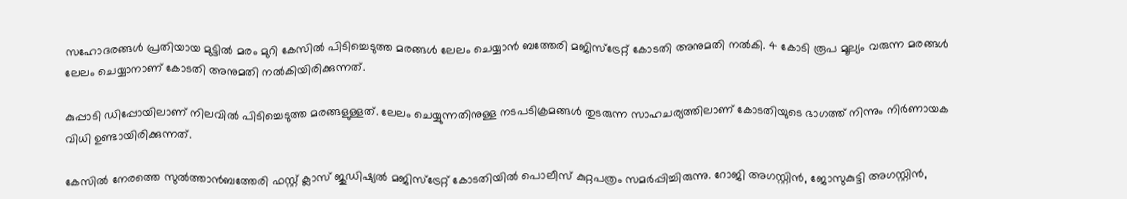സഹോദരങ്ങൾ പ്രതിയായ മുട്ടിൽ മരം മുറി കേസിൽ‌ പിടിച്ചെടുത്ത മരങ്ങൾ ലേലം ചെയ്യാൻ ബത്തേരി മജിസ്ട്രേറ്റ് കോടതി അനുമതി നൽകി. 4 കോടി രൂപ മൂല‍്യം വരുന്ന മരങ്ങൾ ലേലം ചെയ്യാനാണ് കോടതി അനുമതി നൽകിയിരിക്കുന്നത്.

കുപ്പാടി ഡിപ്പോയിലാണ് നിലവിൽ പിടിച്ചെടുത്ത മരങ്ങളുള്ളത്. ലേലം ചെയ്യുന്നതിനുള്ള നടപടിക്രമങ്ങൾ തുടരുന്ന സാഹചര‍്യത്തിലാണ് കോടതിയുടെ ഭാഗത്ത് നിന്നും നിർണായക വിധി ഉണ്ടായിരിക്കുന്നത്.

കേസിൽ നേരത്തെ സുൽത്താൻബത്തേരി ഫസ്റ്റ് ക്ലാസ് ജുഡിഷ‍്യൽ മജിസ്ട്രേറ്റ് കോടതിയിൽ പൊലീസ് കുറ്റപത്രം സമർപ്പിച്ചിരുന്നു. റോജി അഗസ്റ്റിൻ, ജോസുകുട്ടി അഗസ്റ്റിൻ,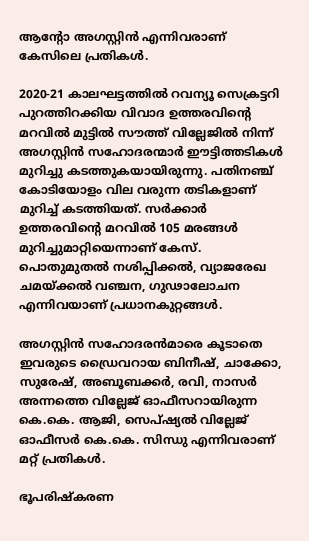ആന്‍റോ അഗസ്റ്റിൻ എന്നിവരാണ് കേസിലെ പ്രതികൾ.

2020-21 കാലഘട്ടത്തിൽ റവന്യൂ സെക്രട്ടറി പുറത്തിറക്കിയ വിവാദ ഉത്തരവിന്‍റെ മറവിൽ മുട്ടിൽ സൗത്ത് വില്ലേജിൽ നിന്ന് അഗസ്റ്റിൻ സഹോദരന്മാർ ഈട്ടിത്തടികൾ മുറിച്ചു കടത്തുകയായിരുന്നു. പതിനഞ്ച് കോടിയോളം വില വരുന്ന തടികളാണ് മുറിച്ച് കടത്തിയത്. സര്‍ക്കാര്‍ ഉത്തരവിന്‍റെ മറവില്‍ 105 മരങ്ങള്‍ മുറിച്ചുമാറ്റിയെന്നാണ് കേസ്. പൊതുമുതല്‍ നശിപ്പിക്കല്‍, വ്യാജരേഖ ചമയ്ക്കല്‍ വഞ്ചന, ഗുഢാലോചന എന്നിവയാണ് പ്രധാനകുറ്റങ്ങള്‍.

അഗസ്റ്റിന്‍ സഹോദരന്‍മാരെ കൂടാതെ ഇവരുടെ ഡ്രൈവറായ ബിനീഷ്, ചാക്കോ, സുരേഷ്, അബൂബക്കര്‍, രവി, നാസര്‍ അന്നത്തെ വില്ലേജ് ഓഫീസറായിരുന്ന കെ.കെ. ആജി, സെപ്ഷ്യല്‍ വില്ലേജ് ഓഫീസര്‍ കെ.കെ. സിന്ധു എന്നിവരാണ് മറ്റ് പ്രതികള്‍.

ഭൂപരിഷ്‌കരണ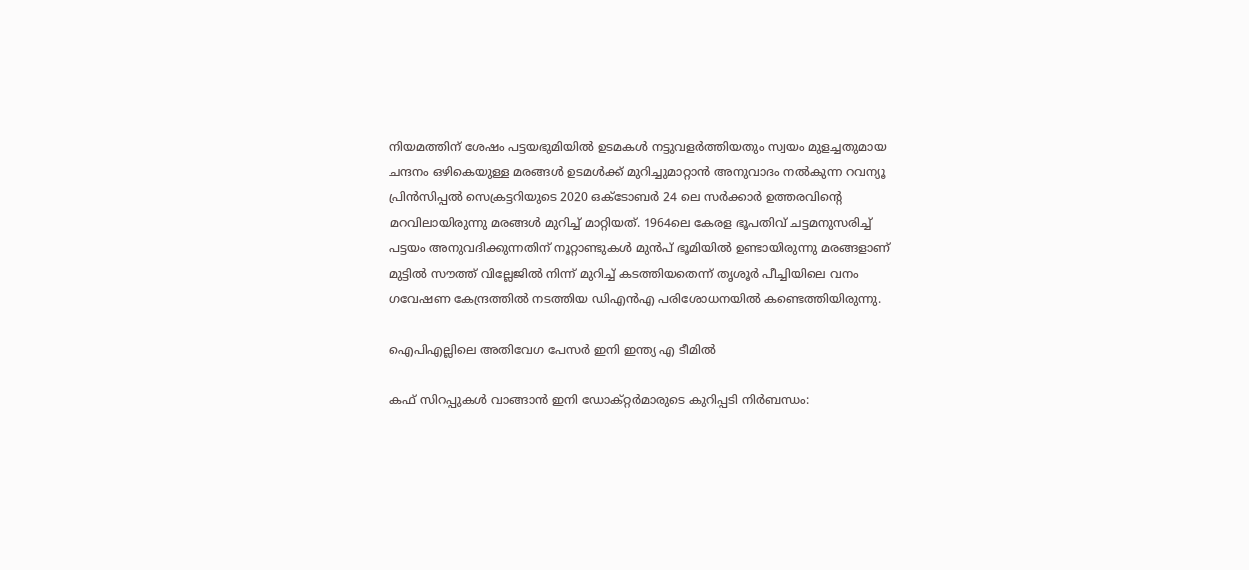നിയമത്തിന് ശേഷം പട്ടയഭുമിയില്‍ ഉടമകള്‍ നട്ടുവളര്‍ത്തിയതും സ്വയം മുളച്ചതുമായ ചന്ദനം ഒഴികെയുള്ള മരങ്ങള്‍ ഉടമള്‍ക്ക് മുറിച്ചുമാറ്റാന്‍ അനുവാദം നല്‍കുന്ന റവന്യൂ പ്രിന്‍സിപ്പല്‍ സെക്രട്ടറിയുടെ 2020 ഒക്ടോബര്‍ 24 ലെ സര്‍ക്കാര്‍ ഉത്തരവിന്‍റെ മറവിലായിരുന്നു മരങ്ങള്‍ മുറിച്ച് മാറ്റിയത്. 1964ലെ കേരള ഭൂപതിവ് ചട്ടമനുസരിച്ച് പട്ടയം അനുവദിക്കുന്നതിന് നൂറ്റാണ്ടുകള്‍ മുന്‍പ് ഭൂമിയില്‍ ഉണ്ടായിരുന്നു മരങ്ങളാണ് മുട്ടില്‍ സൗത്ത് വില്ലേജില്‍ നിന്ന് മുറിച്ച് കടത്തിയതെന്ന് തൃശൂര്‍ പീച്ചിയിലെ വനം ഗവേഷണ കേന്ദ്രത്തില്‍ നടത്തിയ ഡിഎന്‍എ പരിശോധനയില്‍ കണ്ടെത്തിയിരുന്നു.

ഐപിഎല്ലിലെ അതിവേഗ പേസർ ഇനി ഇന്ത‍്യ എ ടീമിൽ

കഫ് സിറപ്പുകൾ വാങ്ങാൻ ഇനി ഡോക്റ്റർമാരുടെ കുറിപ്പടി നിർബന്ധം: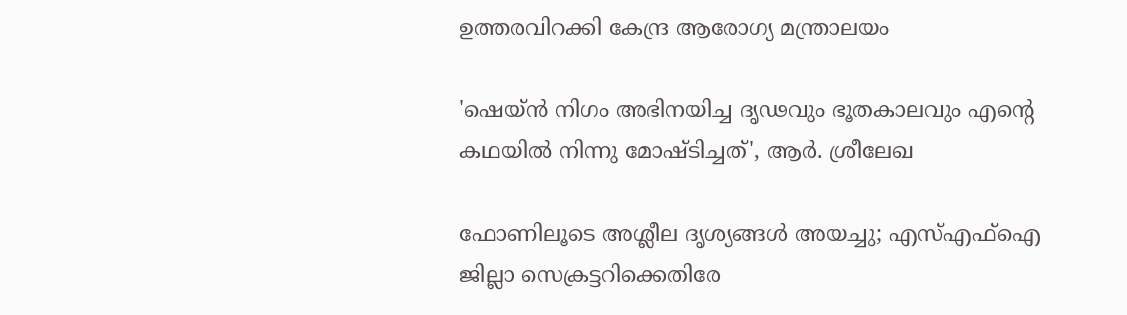ഉത്തരവിറക്കി കേന്ദ്ര ആരോഗ്യ മന്ത്രാലയം

'ഷെയ്ൻ നിഗം അഭിനയിച്ച ദൃഢവും ഭൂതകാലവും എന്‍റെ കഥയിൽ നിന്നു മോഷ്ടിച്ചത്', ആർ. ശ്രീലേഖ

ഫോണിലൂടെ അശ്ലീല ദൃശ്യങ്ങൾ അയച്ചു; എസ്‌എഫ്‌ഐ ജില്ലാ സെക്രട്ടറിക്കെതിരേ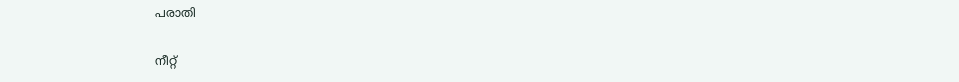പരാതി

നീറ്റ്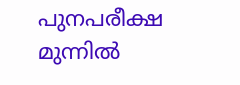പുനപരീക്ഷ മുന്നിൽ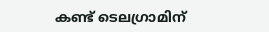കണ്ട് ടെലഗ്രാമിന്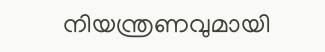നിയന്ത്രണവുമായി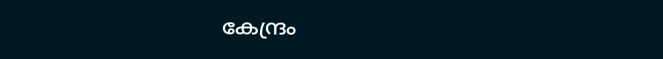കേന്ദ്രം